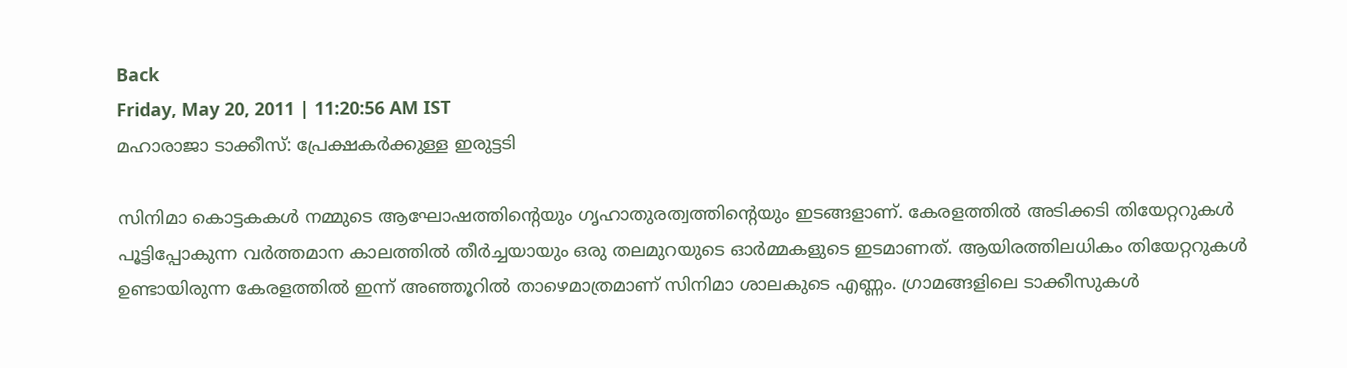Back
Friday, May 20, 2011 | 11:20:56 AM IST
മഹാരാജാ ടാക്കീസ്‌: പ്രേക്ഷകര്‍ക്കുള്ള ഇരുട്ടടി

സിനിമാ കൊട്ടകകള്‍ നമ്മുടെ ആഘോഷത്തിന്റെയും ഗൃഹാതുരത്വത്തിന്റെയും ഇടങ്ങളാണ്‌. കേരളത്തില്‍ അടിക്കടി തിയേറ്ററുകള്‍ പൂട്ടിപ്പോകുന്ന വര്‍ത്തമാന കാലത്തില്‍ തീര്‍ച്ചയായും ഒരു തലമുറയുടെ ഓര്‍മ്മകളുടെ ഇടമാണത്‌. ആയിരത്തിലധികം തിയേറ്ററുകള്‍ ഉണ്ടായിരുന്ന കേരളത്തില്‍ ഇന്ന്‌ അഞ്ഞൂറില്‍ താഴെമാത്രമാണ്‌ സിനിമാ ശാലകുടെ എണ്ണം. ഗ്രാമങ്ങളിലെ ടാക്കീസുകള്‍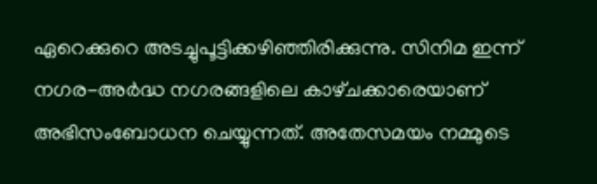ഏറെക്കുറെ അടച്ചുപൂട്ടിക്കഴിഞ്ഞിരിക്കുന്നു. സിനിമ ഇന്ന്‌ നഗര-അര്‍ദ്ധ നഗരങ്ങളിലെ കാഴ്‌ചക്കാരെയാണ്‌ അഭിസംബോധന ചെയ്യുന്നത്‌. അതേസമയം നമ്മുടെ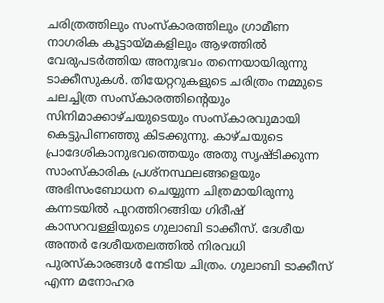ചരിത്രത്തിലും സംസ്‌കാരത്തിലും ഗ്രാമീണ നാഗരിക കൂട്ടായ്‌മകളിലും ആഴത്തില്‍ വേരുപടര്‍ത്തിയ അനുഭവം തന്നെയായിരുന്നു ടാക്കീസുകള്‍. തിയേറ്ററുകളുടെ ചരിത്രം നമ്മുടെ ചലച്ചിത്ര സംസ്‌കാരത്തിന്റെയും സിനിമാക്കാഴ്‌ചയുടെയും സംസ്‌കാരവുമായി കെട്ടുപിണഞ്ഞു കിടക്കുന്നു. കാഴ്‌ചയുടെ പ്രാദേശികാനുഭവത്തെയും അതു സൃഷ്ടിക്കുന്ന സാംസ്‌കാരിക പ്രശ്‌നസ്ഥലങ്ങളെയും അഭിസംബോധന ചെയ്യുന്ന ചിത്രമായിരുന്നു കന്നടയില്‍ പുറത്തിറങ്ങിയ ഗിരീഷ്‌ കാസറവള്ളിയുടെ ഗുലാബി ടാക്കീസ്‌. ദേശീയ അന്തര്‍ ദേശീയതലത്തില്‍ നിരവധി പുരസ്‌കാരങ്ങള്‍ നേടിയ ചിത്രം. ഗുലാബി ടാക്കീസ്‌ എന്ന മനോഹര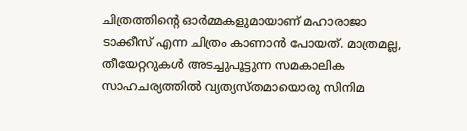ചിത്രത്തിന്റെ ഓര്‍മ്മകളുമായാണ്‌ മഹാരാജാ ടാക്കീസ്‌ എന്ന ചിത്രം കാണാന്‍ പോയത്‌. മാത്രമല്ല, തീയേറ്ററുകള്‍ അടച്ചുപൂട്ടുന്ന സമകാലിക സാഹചര്യത്തില്‍ വ്യത്യസ്‌തമായൊരു സിനിമ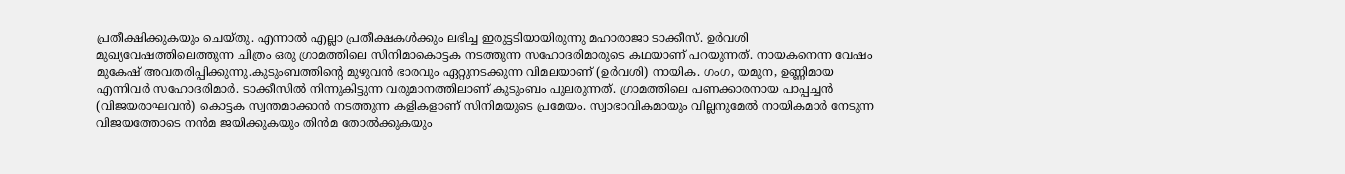പ്രതീക്ഷിക്കുകയും ചെയ്‌തു. എന്നാല്‍ എല്ലാ പ്രതീക്ഷകള്‍ക്കും ലഭിച്ച ഇരുട്ടടിയായിരുന്നു മഹാരാജാ ടാക്കീസ്‌. ഉര്‍വശി മുഖ്യവേഷത്തിലെത്തുന്ന ചിത്രം ഒരു ഗ്രാമത്തിലെ സിനിമാകൊട്ടക നടത്തുന്ന സഹോദരിമാരുടെ കഥയാണ്‌ പറയുന്നത്‌. നായകനെന്ന വേഷം മുകേഷ്‌ അവതരിപ്പിക്കുന്നു.കുടുംബത്തിന്റെ മുഴുവന്‍ ഭാരവും ഏറ്റുനടക്കുന്ന വിമലയാണ്‌ (ഉര്‍വശി) നായിക. ഗംഗ, യമുന, ഉണ്ണിമായ എന്നിവര്‍ സഹോദരിമാര്‍. ടാക്കീസില്‍ നിന്നുകിട്ടുന്ന വരുമാനത്തിലാണ്‌ കുടുംബം പുലരുന്നത്‌. ഗ്രാമത്തിലെ പണക്കാരനായ പാപ്പച്ചന്‍ (വിജയരാഘവന്‍) കൊട്ടക സ്വന്തമാക്കാന്‍ നടത്തുന്ന കളികളാണ്‌ സിനിമയുടെ പ്രമേയം. സ്വാഭാവികമായും വില്ലനുമേല്‍ നായികമാര്‍ നേടുന്ന വിജയത്തോടെ നന്‍മ ജയിക്കുകയും തിന്‍മ തോല്‍ക്കുകയും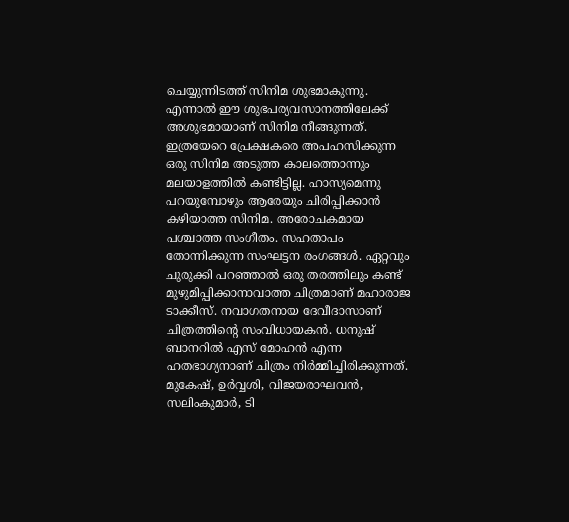ചെയ്യുന്നിടത്ത്‌ സിനിമ ശുഭമാകുന്നു. എന്നാല്‍ ഈ ശുഭപര്യവസാനത്തിലേക്ക്‌ അശുഭമായാണ്‌ സിനിമ നീങ്ങുന്നത്‌. ഇത്രയേറെ പ്രേക്ഷകരെ അപഹസിക്കുന്ന ഒരു സിനിമ അടുത്ത കാലത്തൊന്നും മലയാളത്തില്‍ കണ്ടിട്ടില്ല. ഹാസ്യമെന്നു പറയുമ്പോഴും ആരേയും ചിരിപ്പിക്കാന്‍ കഴിയാത്ത സിനിമ. അരോചകമായ പശ്ചാത്ത സംഗീതം. സഹതാപം തോന്നിക്കുന്ന സംഘട്ടന രംഗങ്ങള്‍. ഏറ്റവും ചുരുക്കി പറഞ്ഞാല്‍ ഒരു തരത്തിലും കണ്ട്‌ മുഴുമിപ്പിക്കാനാവാത്ത ചിത്രമാണ്‌ മഹാരാജ ടാക്കീസ്‌. നവാഗതനായ ദേവീദാസാണ്‌ ചിത്രത്തിന്റെ സംവിധായകന്‍. ധനുഷ്‌ ബാനറില്‍ എസ്‌ മോഹന്‍ എന്ന ഹതഭാഗ്യനാണ്‌ ചിത്രം നിര്‍മ്മിച്ചിരിക്കുന്നത്‌. മുകേഷ്‌, ഉര്‍വ്വശി, വിജയരാഘവന്‍, സലിംകുമാര്‍, ടി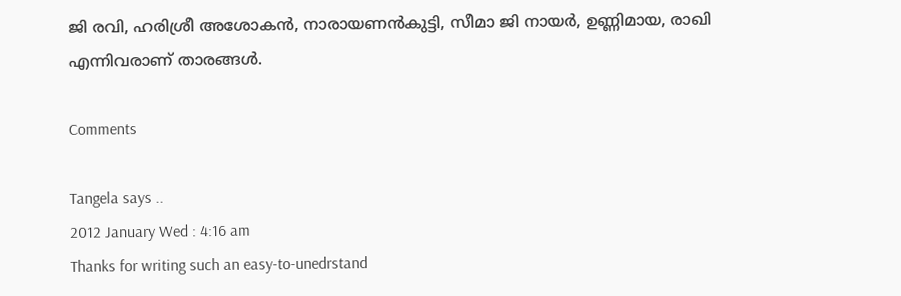ജി രവി, ഹരിശ്രീ അശോകന്‍, നാരായണന്‍കുട്ടി, സീമാ ജി നായര്‍, ഉണ്ണിമായ, രാഖി എന്നിവരാണ്‌ താരങ്ങള്‍.

Comments

Tangela says ..
2012 January Wed : 4:16 am
Thanks for writing such an easy-to-unedrstand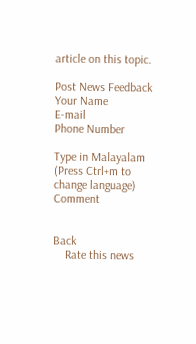article on this topic.

Post News Feedback
Your Name
E-mail
Phone Number

Type in Malayalam (Press Ctrl+m to change language)
Comment


Back
    Rate this news